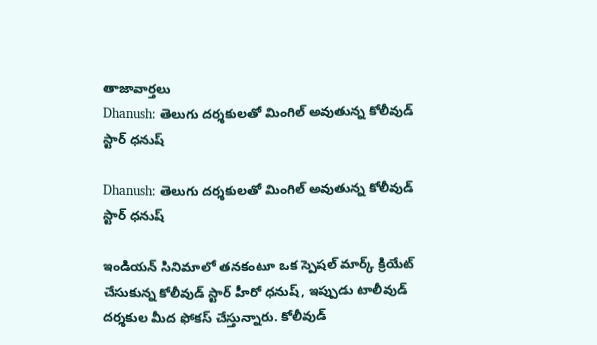తాజావార్తలు
Dhanush: తెలుగు దర్శకులతో మింగిల్ అవుతున్న కోలీవుడ్ స్టార్ ధనుష్

Dhanush: తెలుగు దర్శకులతో మింగిల్ అవుతున్న కోలీవుడ్ స్టార్ ధనుష్

ఇండియన్ సినిమాలో తనకంటూ ఒక స్పెషల్ మార్క్ క్రియేట్ చేసుకున్న కోలీవుడ్ స్టార్ హీరో ధనుష్, ఇప్పుడు టాలీవుడ్ దర్శకుల మీద ఫోకస్ చేస్తున్నారు. కోలీవుడ్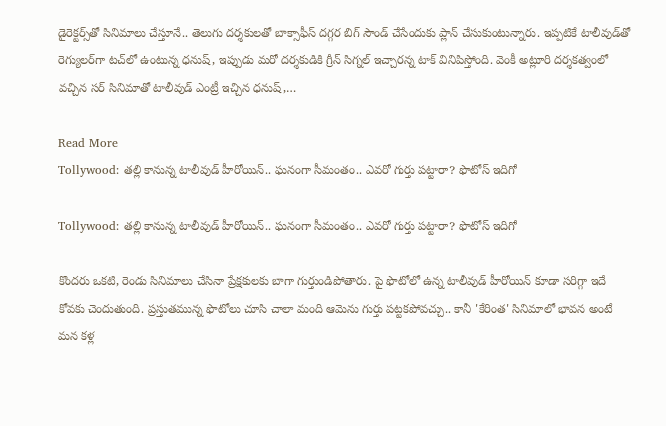డైరెక్టర్స్‌తో సినిమాలు చేస్తూనే.. తెలుగు దర్శకులతో బాక్సాఫీస్ దగ్గర బిగ్ సౌండ్ చేసేందుకు ప్లాన్ చేసుకుంటున్నారు. ఇప్పటికే టాలీవుడ్‌తో రెగ్యులర్‌గా టచ్‌లో ఉంటున్న ధనుష్‌, ఇప్పుడు మరో దర్శకుడికి గ్రీన్‌ సిగ్నల్ ఇచ్చారన్న టాక్ వినిపిస్తోంది. వెంకీ అట్లూరి దర్శకత్వంలో వచ్చిన సర్ సినిమాతో టాలీవుడ్ ఎంట్రీ ఇచ్చిన ధనుష్,…

Read More
Tollywood: తల్లి కానున్న టాలీవుడ్ హీరోయిన్.. ఘనంగా సీమంతం.. ఎవరో గుర్తు పట్టారా? ఫొటోస్ ఇదిగో

Tollywood: తల్లి కానున్న టాలీవుడ్ హీరోయిన్.. ఘనంగా సీమంతం.. ఎవరో గుర్తు పట్టారా? ఫొటోస్ ఇదిగో

కొందరు ఒకటి, రెండు సినిమాలు చేసినా ప్రేక్షకులకు బాగా గుర్తుండిపోతారు. పై ఫొటోలో ఉన్న టాలీవుడ్ హీరోయిన్ కూడా సరిగ్గా ఇదే కోవకు చెందుతుంది. ప్రస్తుతమున్న ఫొటోలు చూసి చాలా మంది ఆమెను గుర్తు పట్టకపోవచ్చు.. కానీ 'కేరింత' సినిమాలో భావన అంటే మన కళ్ల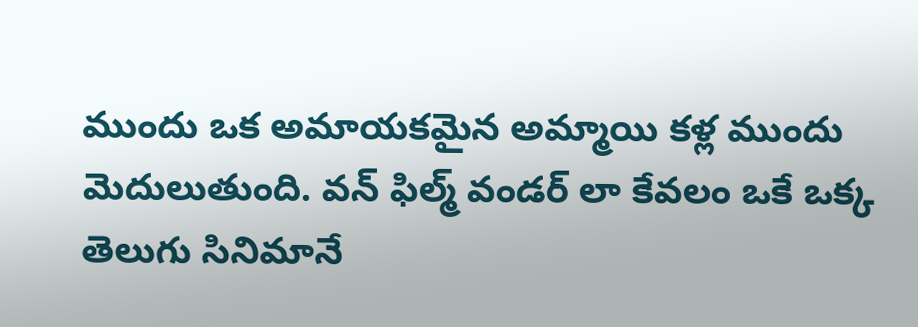ముందు ఒక అమాయకమైన అమ్మాయి కళ్ల ముందు మెదులుతుంది. వన్ ఫిల్మ్ వండర్ లా కేవలం ఒకే ఒక్క తెలుగు సినిమానే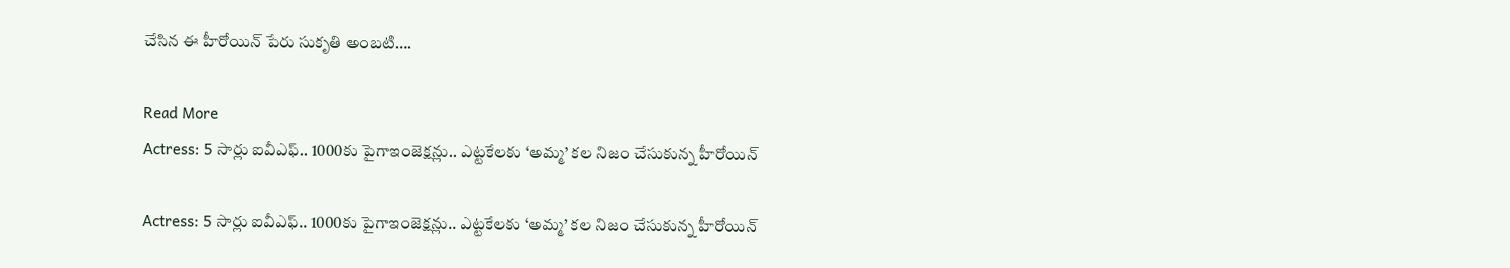చేసిన ఈ హీరోయిన్ పేరు సుకృతి అంబటి….

Read More
Actress: 5 సార్లు ఐవీఎఫ్‌.. 1000కు పైగాఇంజెక్షన్లు.. ఎట్టకేలకు ‘అమ్మ’ కల నిజం చేసుకున్న హీరోయిన్

Actress: 5 సార్లు ఐవీఎఫ్‌.. 1000కు పైగాఇంజెక్షన్లు.. ఎట్టకేలకు ‘అమ్మ’ కల నిజం చేసుకున్న హీరోయిన్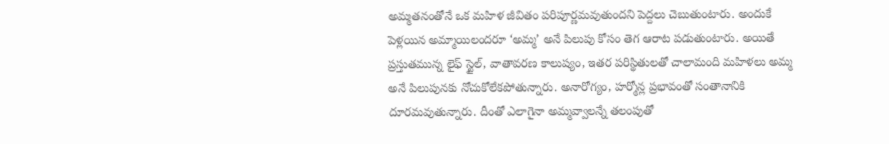అమ్మతనంతోనే ఒక మహిళ జీవితం పరిపూర్ణమవుతుందని పెద్దలు చెబుతుంటారు. అందుకే పెళ్లయిన అమ్మాయిలందరూ ‘అమ్మ’ అనే పిలుపు కోసం తెగ ఆరాట పడుతుంటారు. అయితే ప్రస్తుతమున్న లైఫ్ స్టైల్, వాతావరణ కాలుష్యం, ఇతర పరిస్థితులతో చాలామంది మహిళలు అమ్మ అనే పిలుపునకు నోచుకోలేకపోతున్నారు. అనారోగ్యం, హర్మోన్ల ప్రభావంతో సంతానానికి దూరమవుతున్నారు. దీంతో ఎలాగైనా అమ్మవ్వాలన్నే తలంపుతో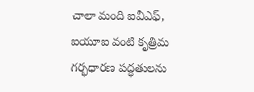చాలా మంది ఐవీఎఫ్, ఐయూఐ వంటి కృత్రిమ గర్భధారణ పద్ధతులను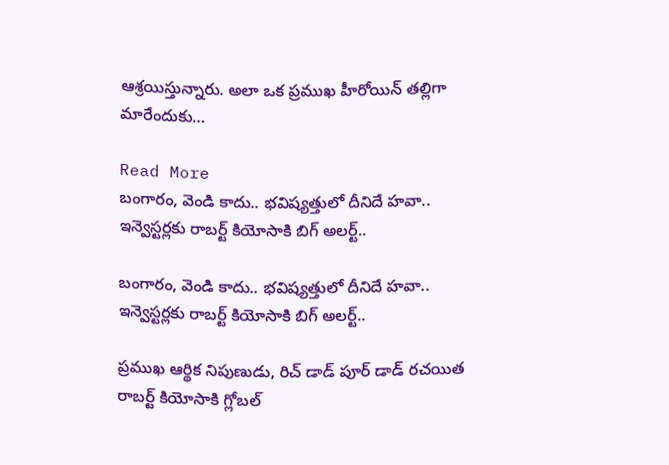ఆశ్రయిస్తున్నారు. అలా ఒక ప్రముఖ హీరోయిన్ తల్లిగా మారేందుకు…

Read More
బంగారం, వెండి కాదు.. భవిష్యత్తులో దీనిదే హవా.. ఇన్వెస్టర్లకు రాబర్ట్ కియోసాకి బిగ్ అలర్ట్..

బంగారం, వెండి కాదు.. భవిష్యత్తులో దీనిదే హవా.. ఇన్వెస్టర్లకు రాబర్ట్ కియోసాకి బిగ్ అలర్ట్..

ప్రముఖ ఆర్థిక నిపుణుడు, రిచ్ డాడ్ పూర్ డాడ్ రచయిత రాబర్ట్ కియోసాకి గ్లోబల్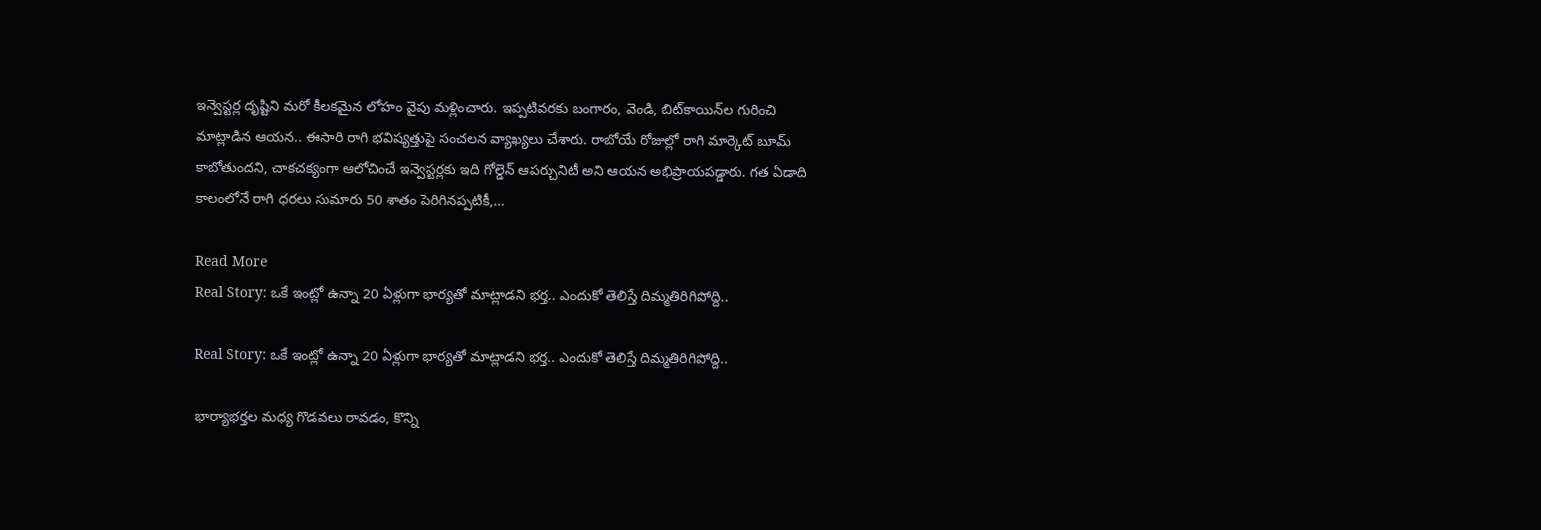ఇన్వెస్టర్ల దృష్టిని మరో కీలకమైన లోహం వైపు మళ్లించారు. ఇప్పటివరకు బంగారం, వెండి, బిట్‌కాయిన్‌ల గురించి మాట్లాడిన ఆయన.. ఈసారి రాగి భవిష్యత్తుపై సంచలన వ్యాఖ్యలు చేశారు. రాబోయే రోజుల్లో రాగి మార్కెట్ బూమ్ కాబోతుందని, చాకచక్యంగా ఆలోచించే ఇన్వెస్టర్లకు ఇది గోల్డెన్ ఆపర్చునిటీ అని ఆయన అభిప్రాయపడ్డారు. గత ఏడాది కాలంలోనే రాగి ధరలు సుమారు 50 శాతం పెరిగినప్పటికీ,…

Read More
Real Story: ఒకే ఇంట్లో ఉన్నా 20 ఏళ్లుగా భార్యతో మాట్లాడని భర్త.. ఎందుకో తెలిస్తే దిమ్మతిరిగిపోద్ది..

Real Story: ఒకే ఇంట్లో ఉన్నా 20 ఏళ్లుగా భార్యతో మాట్లాడని భర్త.. ఎందుకో తెలిస్తే దిమ్మతిరిగిపోద్ది..

భార్యాభర్తల మధ్య గొడవలు రావడం, కొన్ని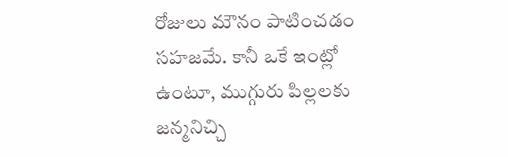రోజులు మౌనం పాటించడం సహజమే. కానీ ఒకే ఇంట్లో ఉంటూ, ముగ్గురు పిల్లలకు జన్మనిచ్చి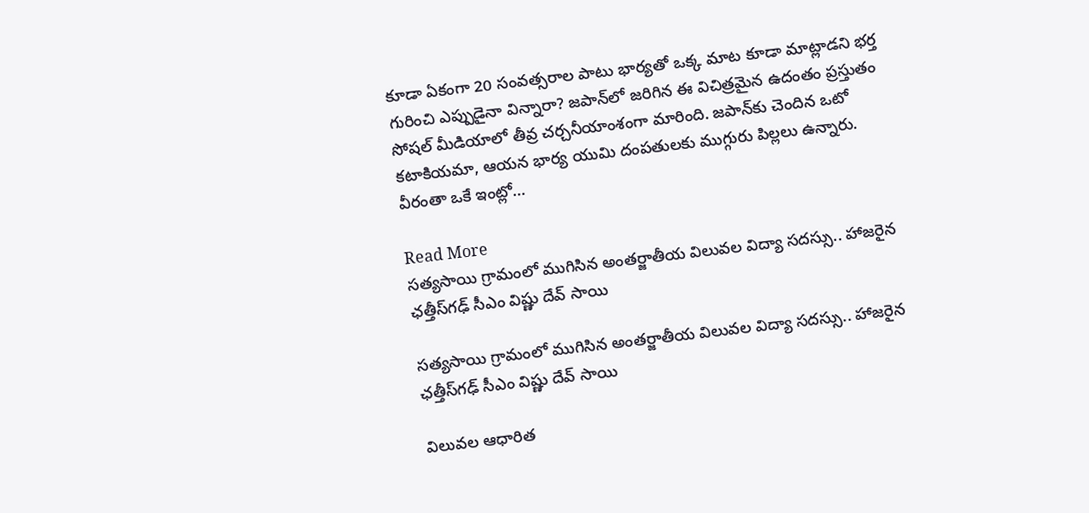కూడా ఏకంగా 20 సంవత్సరాల పాటు భార్యతో ఒక్క మాట కూడా మాట్లాడని భర్త గురించి ఎప్పుడైనా విన్నారా? జపాన్‌లో జరిగిన ఈ విచిత్రమైన ఉదంతం ప్రస్తుతం సోషల్ మీడియాలో తీవ్ర చర్చనీయాంశంగా మారింది. జపాన్‌కు చెందిన ఒటో కటాకియమా, ఆయన భార్య యుమి దంపతులకు ముగ్గురు పిల్లలు ఉన్నారు. వీరంతా ఒకే ఇంట్లో…

Read More
సత్యసాయి గ్రామంలో ముగిసిన అంతర్జాతీయ విలువల విద్యా సదస్సు.. హాజరైన ఛత్తీస్‌గఢ్ సీఎం విష్ణు దేవ్ సాయి

సత్యసాయి గ్రామంలో ముగిసిన అంతర్జాతీయ విలువల విద్యా సదస్సు.. హాజరైన ఛత్తీస్‌గఢ్ సీఎం విష్ణు దేవ్ సాయి

విలువల ఆధారిత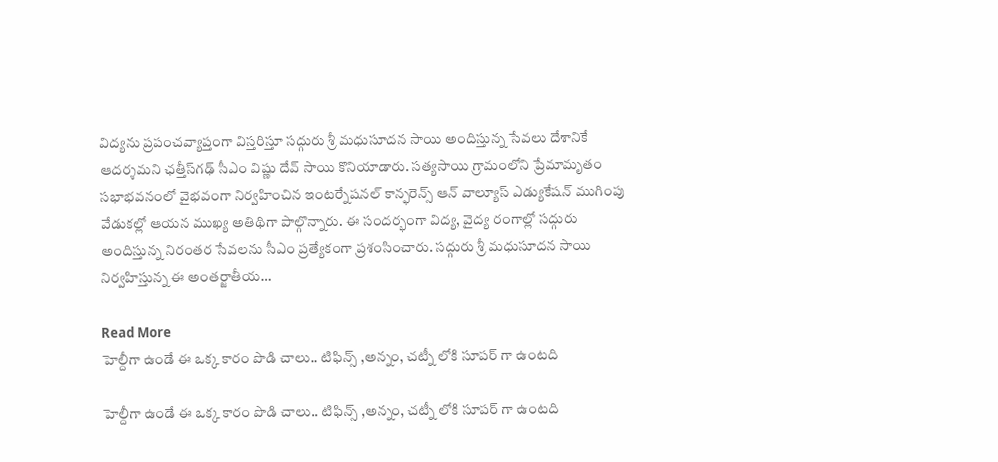విద్యను ప్రపంచవ్యాప్తంగా విస్తరిస్తూ సద్గురు శ్రీ మధుసూదన సాయి అందిస్తున్న సేవలు దేశానికే ఆదర్శమని ఛత్తీస్‌గఢ్ సీఎం విష్ణు దేవ్ సాయి కొనియాడారు. సత్యసాయి గ్రామంలోని ప్రేమామృతం సభాభవనంలో వైభవంగా నిర్వహించిన ఇంటర్నేషనల్ కాన్ఫరెన్స్ ఆన్ వాల్యూస్ ఎడ్యుకేషన్ ముగింపు వేడుకల్లో ఆయన ముఖ్య అతిథిగా పాల్గొన్నారు. ఈ సందర్భంగా విద్య, వైద్య రంగాల్లో సద్గురు అందిస్తున్న నిరంతర సేవలను సీఎం ప్రత్యేకంగా ప్రశంసించారు. సద్గురు శ్రీ మధుసూదన సాయి నిర్వహిస్తున్న ఈ అంతర్జాతీయ…

Read More
హెల్దీగా ఉండే ఈ ఒక్క కారం పొడి చాలు.. టిఫిన్స్ ,అన్నం, చట్నీ లోకి సూపర్ గా ఉంటది

హెల్దీగా ఉండే ఈ ఒక్క కారం పొడి చాలు.. టిఫిన్స్ ,అన్నం, చట్నీ లోకి సూపర్ గా ఉంటది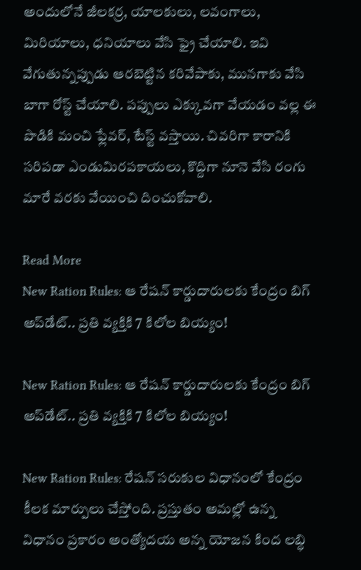అందులోనే జీలకర్ర, యాలకులు, లవంగాలు, మిరియాలు, ధనియాలు వేసి ఫ్రై చేయాలి. ఇవి వేగుతున్నప్పుడు ఆరబెట్టిన కరివేపాకు, మునగాకు వేసి బాగా రోస్ట్ చేయాలి. పప్పులు ఎక్కువగా వేయడం వల్ల ఈ పొడికి మంచి ఫ్లేవర్, టేస్ట్ వస్తాయి. చివరిగా కారానికి సరిపడా ఎండుమిరపకాయలు, కొద్దిగా నూనె వేసి రంగు మారే వరకు వేయించి దించుకోవాలి.

Read More
New Ration Rules: ఆ రేషన్ కార్డుదారులకు కేంద్రం బిగ్ అప్‌డేట్.. ప్రతి వ్యక్తికి 7 కిలోల బియ్యం!

New Ration Rules: ఆ రేషన్ కార్డుదారులకు కేంద్రం బిగ్ అప్‌డేట్.. ప్రతి వ్యక్తికి 7 కిలోల బియ్యం!

New Ration Rules: రేషన్‌ సరుకుల విధానంలో కేంద్రం కీలక మార్పులు చేస్తోంది. ప్రస్తుతం అమల్లో ఉన్న విధానం ప్రకారం అంత్యోదయ అన్న యోజన కింద లబ్ధి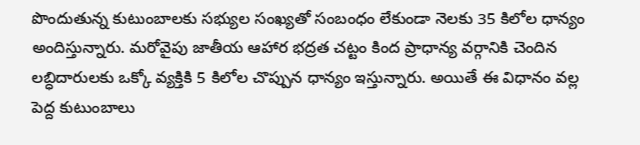పొందుతున్న కుటుంబాలకు సభ్యుల సంఖ్యతో సంబంధం లేకుండా నెలకు 35 కిలోల ధాన్యం అందిస్తున్నారు. మరోవైపు జాతీయ ఆహార భద్రత చట్టం కింద ప్రాధాన్య వర్గానికి చెందిన లబ్ధిదారులకు ఒక్కో వ్యక్తికి 5 కిలోల చొప్పున ధాన్యం ఇస్తున్నారు. అయితే ఈ విధానం వల్ల పెద్ద కుటుంబాలు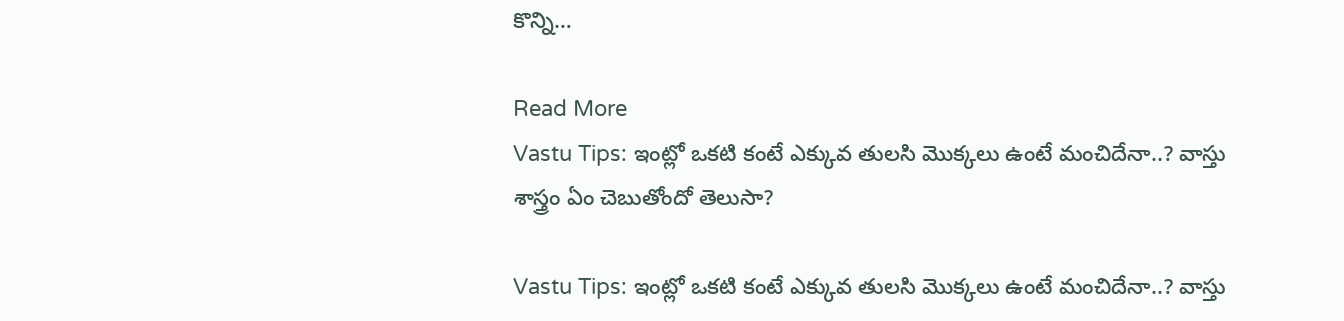కొన్ని…

Read More
Vastu Tips: ఇంట్లో ఒకటి కంటే ఎక్కువ తులసి మొక్కలు ఉంటే మంచిదేనా..? వాస్తు శాస్త్రం ఏం చెబుతోందో తెలుసా?

Vastu Tips: ఇంట్లో ఒకటి కంటే ఎక్కువ తులసి మొక్కలు ఉంటే మంచిదేనా..? వాస్తు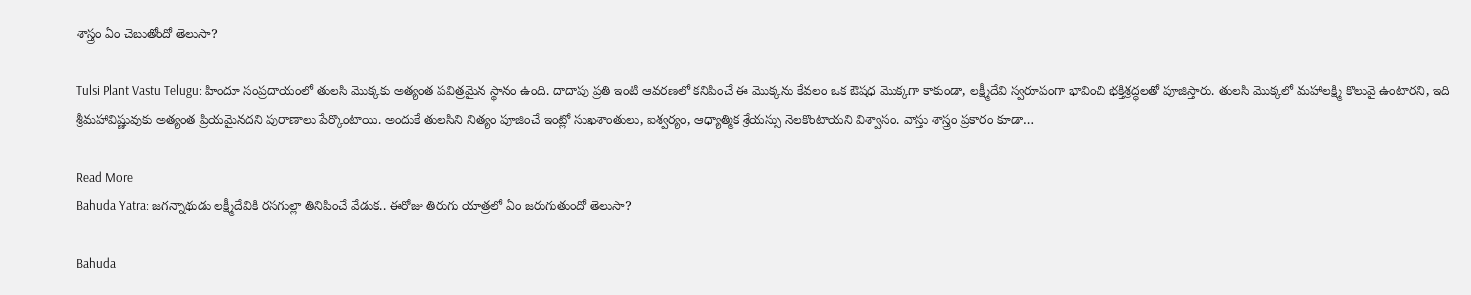శాస్త్రం ఏం చెబుతోందో తెలుసా?

Tulsi Plant Vastu Telugu: హిందూ సంప్రదాయంలో తులసి మొక్కకు అత్యంత పవిత్రమైన స్థానం ఉంది. దాదాపు ప్రతి ఇంటి ఆవరణలో కనిపించే ఈ మొక్కను కేవలం ఒక ఔషధ మొక్కగా కాకుండా, లక్ష్మీదేవి స్వరూపంగా భావించి భక్తిశ్రద్ధలతో పూజిస్తారు. తులసి మొక్కలో మహాలక్ష్మి కొలువై ఉంటారని, ఇది శ్రీమహావిష్ణువుకు అత్యంత ప్రియమైనదని పురాణాలు పేర్కొంటాయి. అందుకే తులసిని నిత్యం పూజించే ఇంట్లో సుఖశాంతులు, ఐశ్వర్యం, ఆధ్యాత్మిక శ్రేయస్సు నెలకొంటాయని విశ్వాసం. వాస్తు శాస్త్రం ప్రకారం కూడా…

Read More
Bahuda Yatra: జగన్నాథుడు లక్ష్మీదేవికి రసగుల్లా తినిపించే వేడుక.. ఈరోజు తిరుగు యాత్రలో ఏం జరుగుతుందో తెలుసా?

Bahuda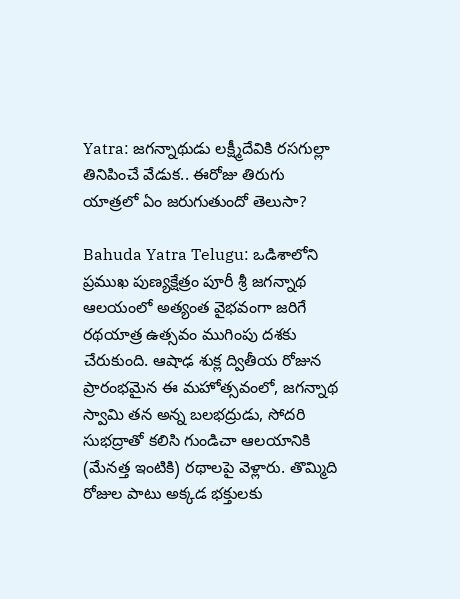Yatra: జగన్నాథుడు లక్ష్మీదేవికి రసగుల్లా తినిపించే వేడుక.. ఈరోజు తిరుగు యాత్రలో ఏం జరుగుతుందో తెలుసా?

Bahuda Yatra Telugu: ఒడిశాలోని ప్రముఖ పుణ్యక్షేత్రం పూరీ శ్రీ జగన్నాథ ఆలయంలో అత్యంత వైభవంగా జరిగే రథయాత్ర ఉత్సవం ముగింపు దశకు చేరుకుంది. ఆషాఢ శుక్ల ద్వితీయ రోజున ప్రారంభమైన ఈ మహోత్సవంలో, జగన్నాథ స్వామి తన అన్న బలభద్రుడు, సోదరి సుభద్రాతో కలిసి గుండిచా ఆలయానికి (మేనత్త ఇంటికి) రథాలపై వెళ్లారు. తొమ్మిది రోజుల పాటు అక్కడ భక్తులకు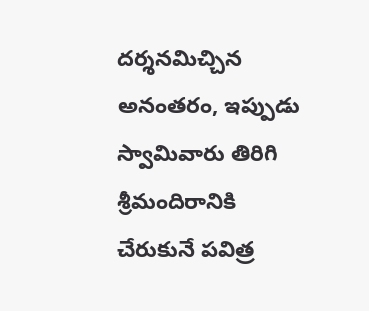దర్శనమిచ్చిన అనంతరం, ఇప్పుడు స్వామివారు తిరిగి శ్రీమందిరానికి చేరుకునే పవిత్ర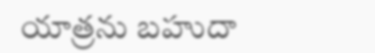యాత్రను బహుదా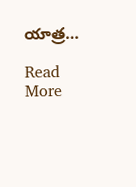యాత్ర…

Read More